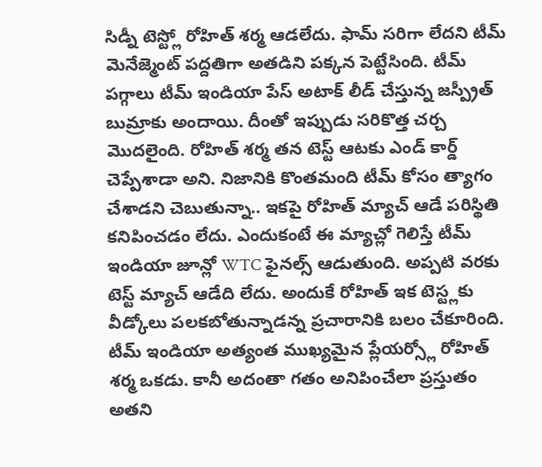సిడ్నీ టెస్ట్లో రోహిత్ శర్మ ఆడలేదు. ఫామ్ సరిగా లేదని టీమ్ మెనేజ్మెంట్ పద్దతిగా అతడిని పక్కన పెట్టేసింది. టీమ్ పగ్గాలు టీమ్ ఇండియా పేస్ అటాక్ లీడ్ చేస్తున్న జస్ప్రీత్ బుమ్రాకు అందాయి. దీంతో ఇప్పుడు సరికొత్త చర్చ మొదలైంది. రోహిత్ శర్మ తన టెస్ట్ ఆటకు ఎండ్ కార్డ్ చెప్పేశాడా అని. నిజానికి కొంతమంది టీమ్ కోసం త్యాగం చేశాడని చెబుతున్నా.. ఇకపై రోహిత్ మ్యాచ్ ఆడే పరిస్థితి కనిపించడం లేదు. ఎందుకంటే ఈ మ్యాచ్లో గెలిస్తే టీమ్ ఇండియా జూన్లో WTC ఫైనల్స్ ఆడుతుంది. అప్పటి వరకు టెస్ట్ మ్యాచ్ ఆడేది లేదు. అందుకే రోహిత్ ఇక టెస్ట్లకు వీడ్కోలు పలకబోతున్నాడన్న ప్రచారానికి బలం చేకూరింది.
టీమ్ ఇండియా అత్యంత ముఖ్యమైన ప్లేయర్స్లో రోహిత్ శర్మ ఒకడు. కానీ అదంతా గతం అనిపించేలా ప్రస్తుతం అతని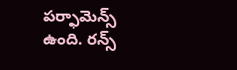పర్ఫామెన్స్ ఉంది. రన్స్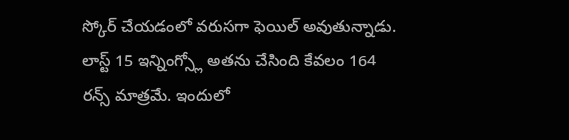స్కోర్ చేయడంలో వరుసగా ఫెయిల్ అవుతున్నాడు. లాస్ట్ 15 ఇన్నింగ్స్లో అతను చేసింది కేవలం 164 రన్స్ మాత్రమే. ఇందులో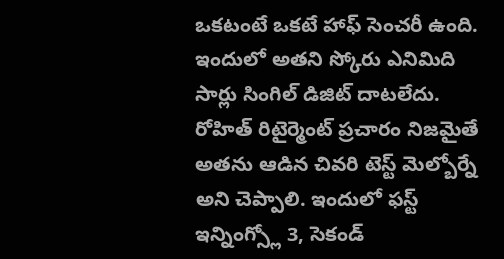ఒకటంటే ఒకటే హాఫ్ సెంచరీ ఉంది. ఇందులో అతని స్కోరు ఎనిమిది సార్లు సింగిల్ డిజిట్ దాటలేదు. రోహిత్ రిటైర్మెంట్ ప్రచారం నిజమైతే అతను ఆడిన చివరి టెస్ట్ మెల్బోర్నే అని చెప్పాలి. ఇందులో ఫస్ట్ ఇన్నింగ్స్లో 3, సెకండ్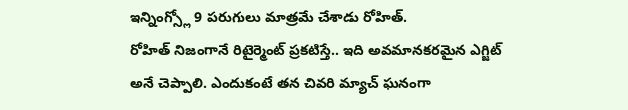ఇన్నింగ్స్లో 9 పరుగులు మాత్రమే చేశాడు రోహిత్.
రోహిత్ నిజంగానే రిటైర్మెంట్ ప్రకటిస్తే.. ఇది అవమానకరమైన ఎగ్జిట్ అనే చెప్పాలి. ఎందుకంటే తన చివరి మ్యాచ్ ఘనంగా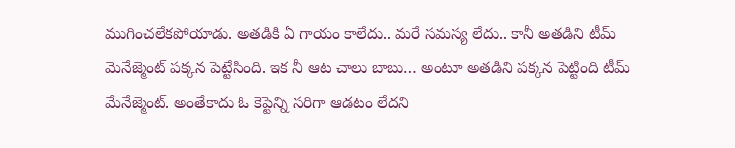ముగించలేకపోయాడు. అతడికి ఏ గాయం కాలేదు.. మరే సమస్య లేదు.. కానీ అతడిని టీమ్ మెనేజ్మెంట్ పక్కన పెట్టేసింది. ఇక నీ ఆట చాలు బాబు… అంటూ అతడిని పక్కన పెట్టింది టీమ్ మేనేజ్మెంట్. అంతేకాదు ఓ కెప్టెన్ని సరిగా ఆడటం లేదని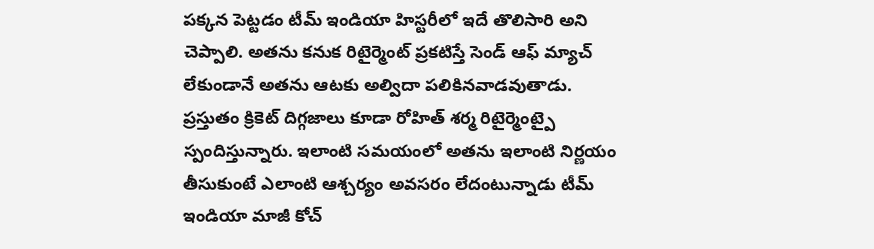పక్కన పెట్టడం టీమ్ ఇండియా హిస్టరీలో ఇదే తొలిసారి అని చెప్పాలి. అతను కనుక రిటైర్మెంట్ ప్రకటిస్తే సెండ్ ఆఫ్ మ్యాచ్ లేకుండానే అతను ఆటకు అల్విదా పలికినవాడవుతాడు.
ప్రస్తుతం క్రికెట్ దిగ్గజాలు కూడా రోహిత్ శర్మ రిటైర్మెంట్పై స్పందిస్తున్నారు. ఇలాంటి సమయంలో అతను ఇలాంటి నిర్ణయం తీసుకుంటే ఎలాంటి ఆశ్చర్యం అవసరం లేదంటున్నాడు టీమ్ ఇండియా మాజీ కోచ్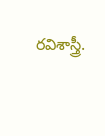రవిశాస్త్రీ.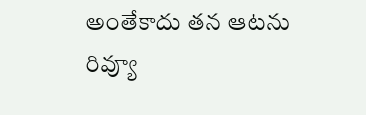అంతేకాదు తన ఆటను రివ్యూ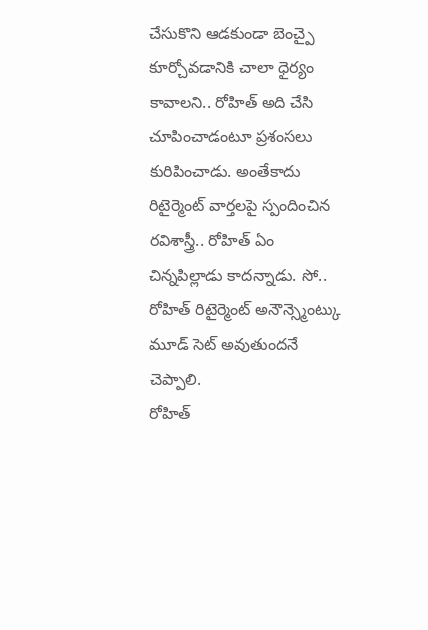చేసుకొని ఆడకుండా బెంచ్పై కూర్చోవడానికి చాలా ధైర్యం కావాలని.. రోహిత్ అది చేసి చూపించాడంటూ ప్రశంసలు కురిపించాడు. అంతేకాదు రిటైర్మెంట్ వార్తలపై స్పందించిన రవిశాస్త్రీ.. రోహిత్ ఏం చిన్నపిల్లాడు కాదన్నాడు. సో.. రోహిత్ రిటైర్మెంట్ అనౌన్స్మెంట్కు మూడ్ సెట్ అవుతుందనే చెప్పాలి.
రోహిత్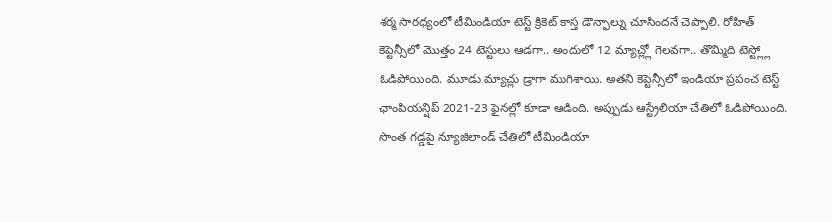శర్మ సారధ్యంలో టీమిండియా టెస్ట్ క్రికెట్ కాస్త డౌన్ఫాల్ను చూసిందనే చెప్పాలి. రోహిత్ కెప్టెన్సీలో మొత్తం 24 టెస్టులు ఆడగా.. అందులో 12 మ్యాచ్ల్లో గెలవగా.. తొమ్మిది టెస్ట్ల్లో ఓడిపోయింది. మూడు మ్యాచ్లు డ్రాగా ముగిశాయి. అతని కెప్టెన్సీలో ఇండియా ప్రపంచ టెస్ట్ ఛాంపియన్షిప్ 2021-23 ఫైనల్లో కూడా ఆడింది. అప్పుడు ఆస్ట్రేలియా చేతిలో ఓడిపోయింది. సొంత గడ్డపై న్యూజిలాండ్ చేతిలో టీమిండియా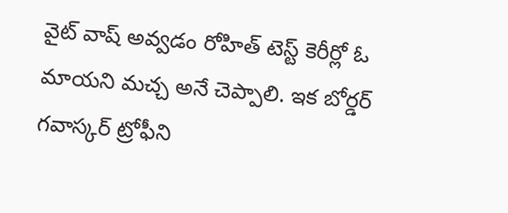వైట్ వాష్ అవ్వడం రోహిత్ టెస్ట్ కెరీర్లో ఓ మాయని మచ్చ అనే చెప్పాలి. ఇక బోర్డర్ గవాస్కర్ ట్రోఫీని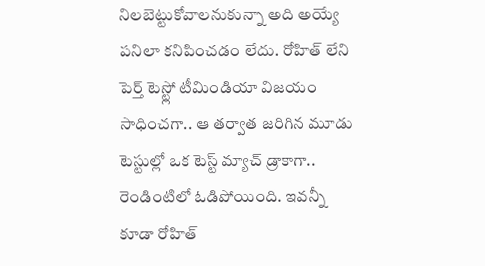నిలబెట్టుకోవాలనుకున్నా అది అయ్యే పనిలా కనిపించడం లేదు. రోహిత్ లేని పెర్త్ టెస్ట్లో టీమిండియా విజయం సాధించగా.. ఆ తర్వాత జరిగిన మూడు టెస్టుల్లో ఒక టెస్ట్ మ్యాచ్ డ్రాకాగా.. రెండింటిలో ఓడిపోయింది. ఇవన్నీ కూడా రోహిత్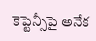కెప్టెన్సీపై అనేక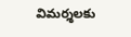విమర్శలకు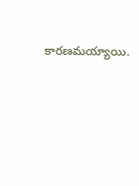కారణమయ్యాయి.